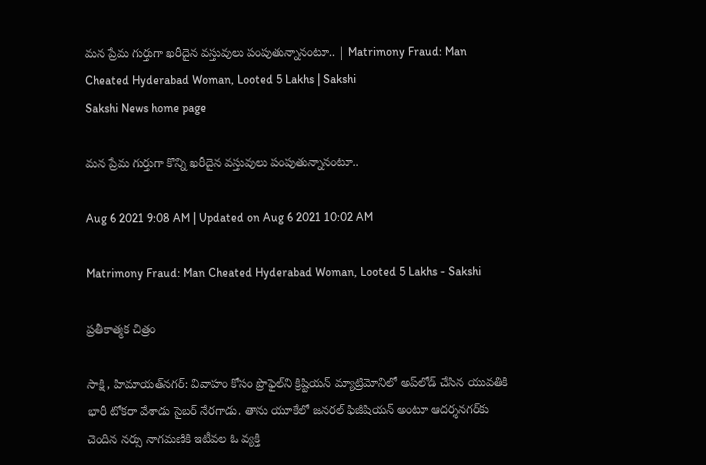మన ప్రేమ గుర్తుగా ఖరీదైన వస్తువులు పంపుతున్నానంటూ.. | Matrimony Fraud: Man Cheated Hyderabad Woman, Looted 5 Lakhs | Sakshi
Sakshi News home page

మన ప్రేమ గుర్తుగా కొన్ని ఖరీదైన వస్తువులు పంపుతున్నానంటూ..

Aug 6 2021 9:08 AM | Updated on Aug 6 2021 10:02 AM

Matrimony Fraud: Man Cheated Hyderabad Woman, Looted 5 Lakhs - Sakshi

ప్రతీకాత్మక చిత్రం

సాక్షి, హిమాయత్‌నగర్‌: వివాహం కోసం ప్రొఫైల్‌ని క్రిష్టియన్‌ మ్యాట్రిమోనిలో అప్‌లోడ్‌ చేసిన యువతికి భారీ టోకరా వేశాడు సైబర్‌ నేరగాడు. తాను యూకేలో జనరల్‌ ఫిజీషియన్‌ అంటూ ఆదర్శనగర్‌కు చెందిన నర్సు నాగమణికి ఇటీవల ఓ వ్యక్తి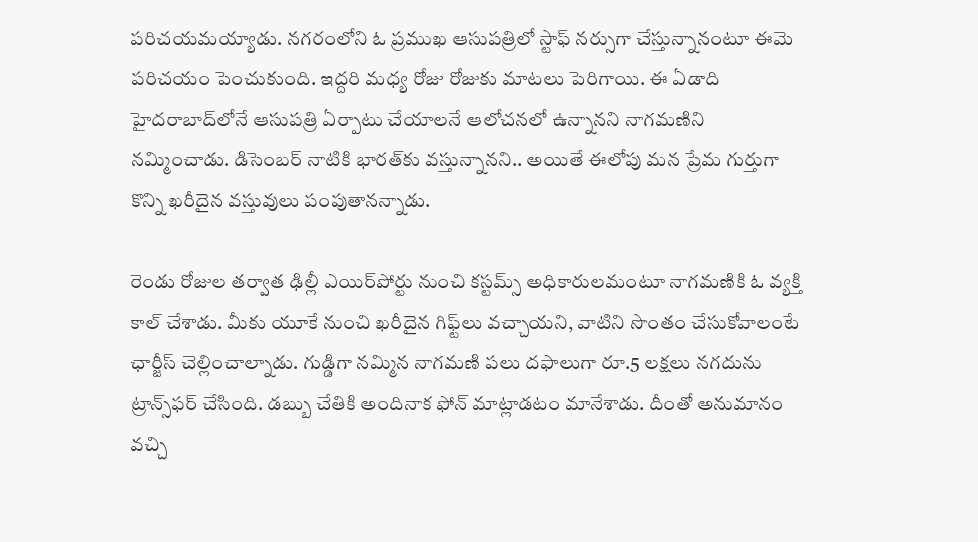పరిచయమయ్యాడు. నగరంలోని ఓ ప్రముఖ ఆసుపత్రిలో స్టాఫ్‌ నర్సుగా చేస్తున్నానంటూ ఈమె పరిచయం పెంచుకుంది. ఇద్దరి మధ్య రోజు రోజుకు మాటలు పెరిగాయి. ఈ ఏడాది హైదరాబాద్‌లోనే ఆసుపత్రి ఏర్పాటు చేయాలనే ఆలోచనలో ఉన్నానని నాగమణిని నమ్మించాడు. డిసెంబర్‌ నాటికి భారత్‌కు వస్తున్నానని.. అయితే ఈలోపు మన ప్రేమ గుర్తుగా కొన్ని ఖరీదైన వస్తువులు పంపుతానన్నాడు.

రెండు రోజుల తర్వాత ఢిల్లీ ఎయిర్‌పోర్టు నుంచి కస్టమ్స్‌ అధికారులమంటూ నాగమణికి ఓ వ్యక్తి కాల్‌ చేశాడు. మీకు యూకే నుంచి ఖరీదైన గిఫ్ట్‌లు వచ్చాయని, వాటిని సొంతం చేసుకోవాలంటే ఛార్జీస్‌ చెల్లించాల్నాడు. గుడ్డిగా నమ్మిన నాగమణి పలు దఫాలుగా రూ.5 లక్షలు నగదును ట్రాన్స్‌ఫర్‌ చేసింది. డబ్బు చేతికి అందినాక ఫోన్‌ మాట్లాడటం మానేశాడు. దీంతో అనుమానం వచ్చి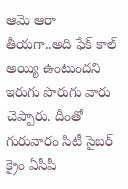ఆమె ఆరా తీయగా..అది ఫేక్‌ కాల్‌ అయ్యి ఉంటుందని ఇరుగు పొరుగు వారు చెప్పారు. దీంతో గురువారం సిటీ సైబర్‌ క్రైం ఏసీపీ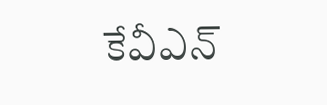కేవీఎన్‌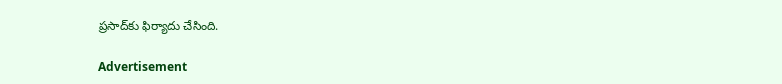ప్రసాద్‌కు ఫిర్యాదు చేసింది.

Advertisement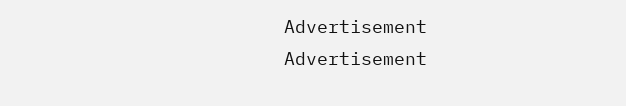Advertisement
Advertisement